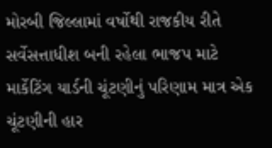મોરબી જિલ્લામાં વર્ષોથી રાજકીય રીતે સર્વેસત્તાધીશ બની રહેલા ભાજપ માટે માર્કેટિંગ યાર્ડની ચૂંટણીનું પરિણામ માત્ર એક ચૂંટણીની હાર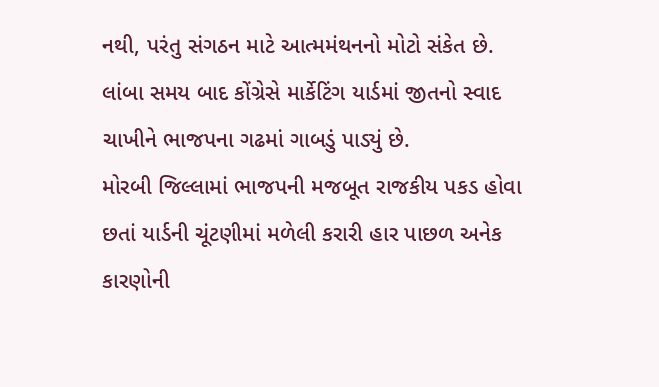નથી, પરંતુ સંગઠન માટે આત્મમંથનનો મોટો સંકેત છે. લાંબા સમય બાદ કોંગ્રેસે માર્કેટિંગ યાર્ડમાં જીતનો સ્વાદ ચાખીને ભાજપના ગઢમાં ગાબડું પાડ્યું છે.
મોરબી જિલ્લામાં ભાજપની મજબૂત રાજકીય પકડ હોવા છતાં યાર્ડની ચૂંટણીમાં મળેલી કરારી હાર પાછળ અનેક કારણોની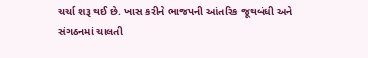ચર્ચા શરૂ થઈ છે. ખાસ કરીને ભાજપની આંતરિક જૂથબંધી અને સંગઠનમાં ચાલતી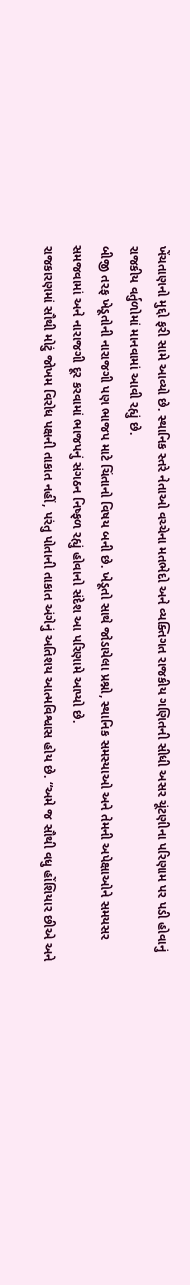ખેંચતાણનો મુદ્દો ફરી સામે આવ્યો છે. સ્થાનિક સ્તરે નેતાઓ વચ્ચેના મતભેદો અને વ્યક્તિગત રાજકીય ગણિતની સીધી અસર ચૂંટણીના પરિણામ પર પડી હોવાનું રાજકીય વર્તુળોમાં માનવામાં આવી રહ્યું છે.
બીજી તરફ ખેડૂતોની નારાજગી પણ ભાજપ માટે ચિંતાનો વિષય બની છે. ખેડૂતો સાથે જોડાયેલા પ્રશ્નો, સ્થાનિક સમસ્યાઓ અને તેમની અપેક્ષાઓને સમયસર સમજવામાં અને નારાજગી દૂર કરવામાં ભાજપનું સંગઠન નિષ્ફળ રહ્યું હોવાનો સંદેશ આ પરિણામે આપ્યો છે.
રાજકારણમાં સૌથી મોટું જોખમ વિરોધ પક્ષની તાકાત નહીં, પરંતુ પોતાની તાકાત અંગેનું અતિશય આત્મવિશ્વાસ હોય છે. “અમે જ સૌથી વધુ હોંશિયાર છીએ અને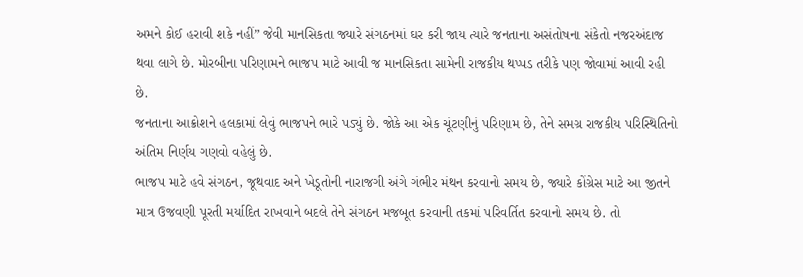અમને કોઈ હરાવી શકે નહીં” જેવી માનસિકતા જ્યારે સંગઠનમાં ઘર કરી જાય ત્યારે જનતાના અસંતોષના સંકેતો નજરઅંદાજ થવા લાગે છે. મોરબીના પરિણામને ભાજપ માટે આવી જ માનસિકતા સામેની રાજકીય થપ્પડ તરીકે પણ જોવામાં આવી રહી છે.
જનતાના આક્રોશને હલકામાં લેવું ભાજપને ભારે પડ્યું છે. જોકે આ એક ચૂંટણીનું પરિણામ છે, તેને સમગ્ર રાજકીય પરિસ્થિતિનો અંતિમ નિર્ણય ગણવો વહેલું છે.
ભાજપ માટે હવે સંગઠન, જૂથવાદ અને ખેડૂતોની નારાજગી અંગે ગંભીર મંથન કરવાનો સમય છે, જ્યારે કોંગ્રેસ માટે આ જીતને માત્ર ઉજવણી પૂરતી મર્યાદિત રાખવાને બદલે તેને સંગઠન મજબૂત કરવાની તકમાં પરિવર્તિત કરવાનો સમય છે. તો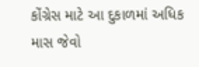કોંગ્રેસ માટે આ દુકાળમાં અધિક માસ જેવો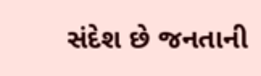સંદેશ છે જનતાની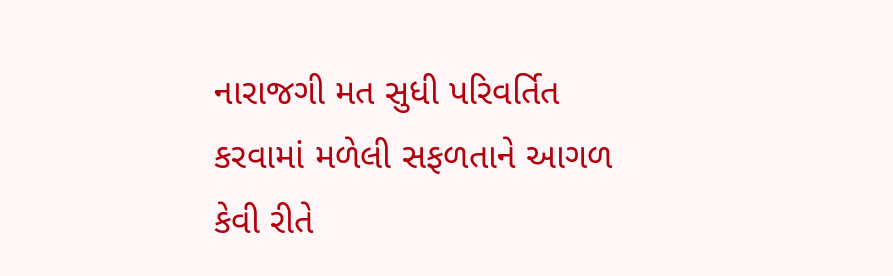નારાજગી મત સુધી પરિવર્તિત કરવામાં મળેલી સફળતાને આગળ કેવી રીતે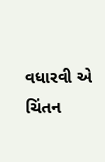વધારવી એ ચિંતન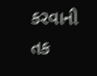કરવાની તક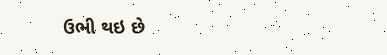ઉભી થઇ છે